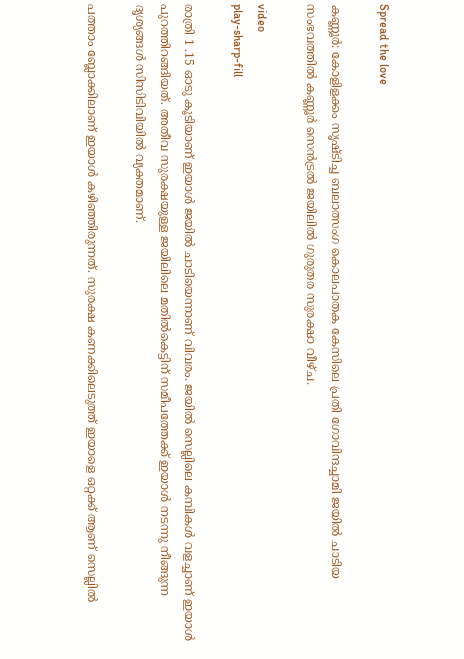Spread the love

കണ്ണൂർ: കോളിളക്കം സൃഷ്ടിച്ച ബലാത്സംഗ കൊലപാതക കേസിലെ പ്രതി ഗോവിന്ദച്ചാമി ജയില്‍ ചാടിയ സംഭവത്തില്‍ കണ്ണൂർ സെൻട്രല്‍ ജയിലില്‍ ഗുരുതര സുരക്ഷാ വീഴ്ച.

video
play-sharp-fill

രാത്രി 1 .15 ഓടു കൂടിയാണ് ഇയാള്‍ ജയില്‍ ചാടിയെന്നാണ് വിവരം. ജയില്‍ സെല്ലിലെ കമ്പികള്‍ വളച്ചാണ് ഇയാള്‍ പുറത്തിറങ്ങിയത്. അതീവ സുരക്ഷയുള്ള ജയിലിലെ മതില്‍കെട്ടിന് സമീപത്തേക്ക് ഇയാള്‍ നടന്നു നീങ്ങുന്ന ദൃശ്യങ്ങള്‍ സിസിടിവിയില്‍ വ്യക്തമാണ്.

പത്താം ബ്ലോക്കിലാണ് ഇയാള്‍ കഴിഞ്ഞിരുന്നത്. സുരക്ഷ കണക്കിലെടുത്ത് ഇയാളെ ഒറ്റക്ക് ആണ് സെല്ലില്‍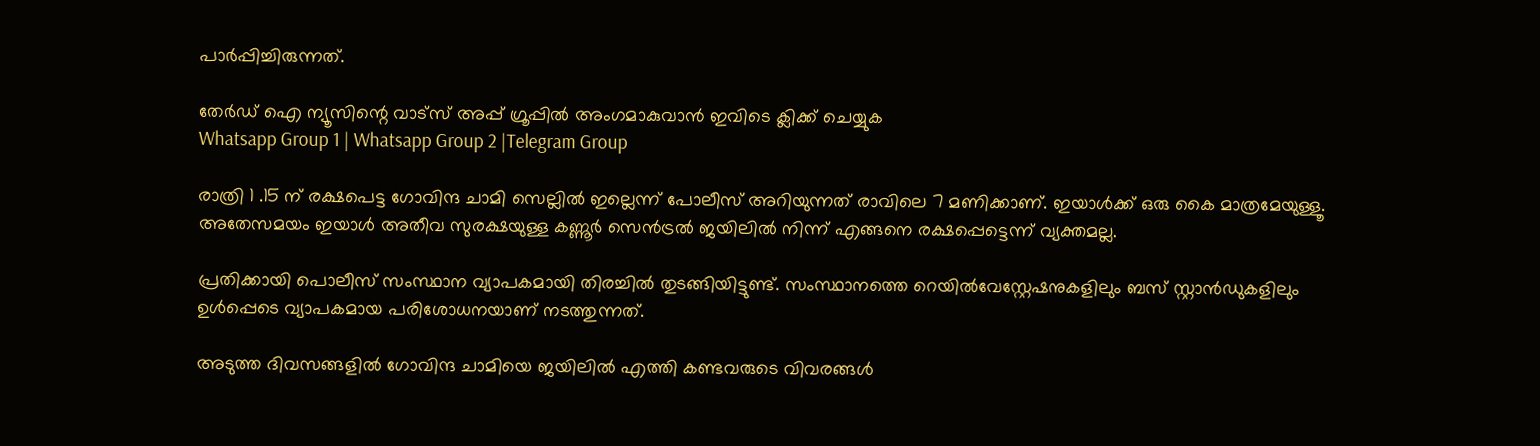പാർപ്പിച്ചിരുന്നത്.

തേർഡ് ഐ ന്യൂസിന്റെ വാട്സ് അപ്പ് ഗ്രൂപ്പിൽ അംഗമാകുവാൻ ഇവിടെ ക്ലിക്ക് ചെയ്യുക
Whatsapp Group 1 | Whatsapp Group 2 |Telegram Group

രാത്രി 1 .15 ന് രക്ഷപെട്ട ഗോവിന്ദ ചാമി സെല്ലില്‍ ഇല്ലെന്ന് പോലീസ് അറിയുന്നത് രാവിലെ 7 മണിക്കാണ്. ഇയാള്‍ക്ക് ഒരു കൈ മാത്രമേയുള്ളൂ. അതേസമയം ഇയാള്‍ അതീവ സുരക്ഷയുള്ള കണ്ണൂർ സെൻട്രല്‍ ജയിലില്‍ നിന്ന് എങ്ങനെ രക്ഷപ്പെട്ടെന്ന് വ്യക്തമല്ല.

പ്രതിക്കായി പൊലീസ് സംസ്ഥാന വ്യാപകമായി തിരച്ചില്‍ തുടങ്ങിയിട്ടുണ്ട്. സംസ്ഥാനത്തെ റെയില്‍വേസ്റ്റേഷനുകളിലും ബസ് സ്റ്റാൻഡുകളിലും ഉള്‍പ്പെടെ വ്യാപകമായ പരിശോധനയാണ് നടത്തുന്നത്.

അടുത്ത ദിവസങ്ങളില്‍ ഗോവിന്ദ ചാമിയെ ജയിലില്‍ എത്തി കണ്ടവരുടെ വിവരങ്ങള്‍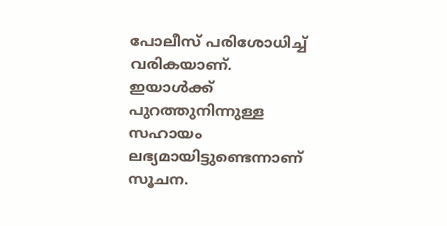പോലീസ് പരിശോധിച്ച്‌ വരികയാണ്. ഇയാള്‍ക്ക് പുറത്തുനിന്നുള്ള സഹായം ലഭ്യമായിട്ടുണ്ടെന്നാണ് സൂചന.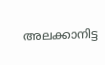അലക്കാനിട്ട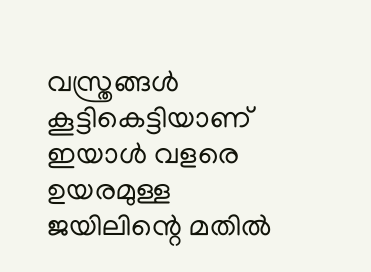വസ്ത്രങ്ങള്‍ കൂട്ടികെട്ടിയാണ് ഇയാള്‍ വളരെ ഉയരമുള്ള ജയിലിന്റെ മതില്‍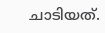ചാടിയത്.